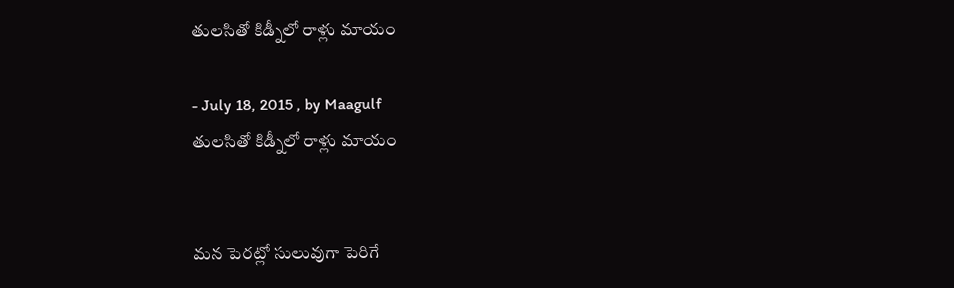తులసితో కిడ్నీలో రాళ్లు మాయం

- July 18, 2015 , by Maagulf
తులసితో కిడ్నీలో రాళ్లు మాయం


మన పెరట్లో సులువుగా పెరిగే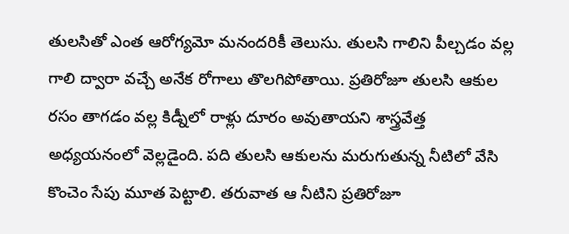తులసితో ఎంత ఆరోగ్యమో మనందరికీ తెలుసు. తులసి గాలిని పీల్చడం వల్ల గాలి ద్వారా వచ్చే అనేక రోగాలు తొలగిపోతాయి. ప్రతిరోజూ తులసి ఆకుల రసం తాగడం వల్ల కిడ్నీలో రాళ్లు దూరం అవుతాయని శాస్త్రవేత్త అధ్యయనంలో వెల్లడైంది. పది తులసి ఆకులను మరుగుతున్న నీటిలో వేసి కొంచెం సేపు మూత పెట్టాలి. తరువాత ఆ నీటిని ప్రతిరోజూ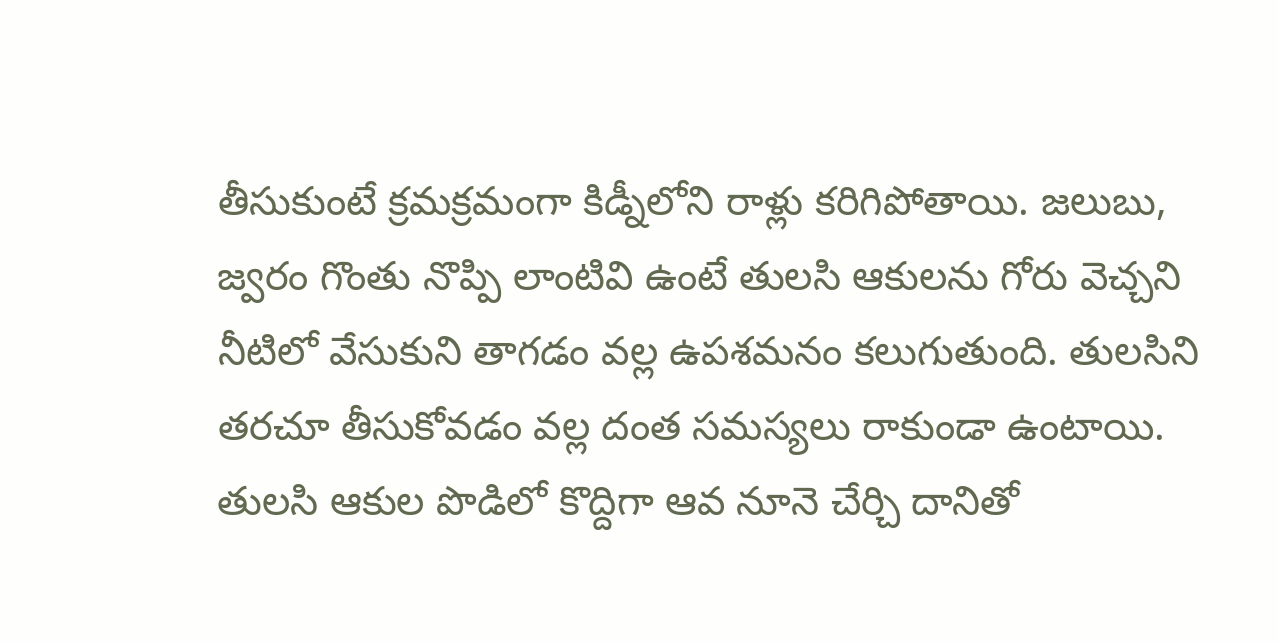తీసుకుంటే క్రమక్రమంగా కిడ్నీలోని రాళ్లు కరిగిపోతాయి. జలుబు, జ్వరం గొంతు నొప్పి లాంటివి ఉంటే తులసి ఆకులను గోరు వెచ్చని నీటిలో వేసుకుని తాగడం వల్ల ఉపశమనం కలుగుతుంది. తులసిని తరచూ తీసుకోవడం వల్ల దంత సమస్యలు రాకుండా ఉంటాయి. తులసి ఆకుల పొడిలో కొద్దిగా ఆవ నూనె చేర్చి దానితో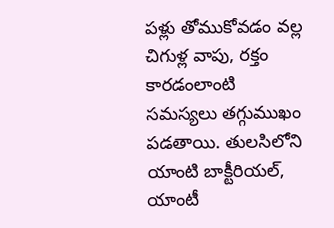పళ్లు తోముకోవడం వల్ల చిగుళ్ల వాపు, రక్తం కారడంలాంటి సమస్యలు తగ్గుముఖం పడతాయి. తులసిలోని యాంటి బాక్టీరియల్, యాంటీ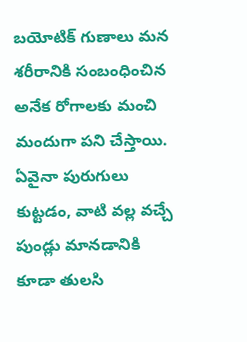బయోటిక్ గుణాలు మన శరీరానికి సంబంధించిన అనేక రోగాలకు మంచి మందుగా పని చేస్తాయి. ఏవైనా పురుగులు కుట్టడం, వాటి వల్ల వచ్చే పుండ్లు మానడానికి కూడా తులసి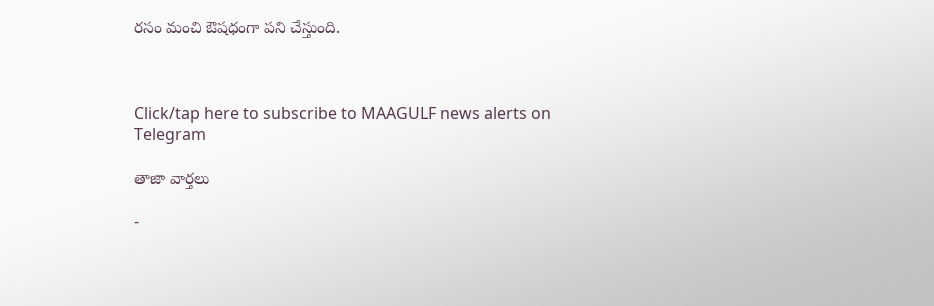రసం మంచి ఔషధంగా పని చేస్తుంది.



Click/tap here to subscribe to MAAGULF news alerts on Telegram

తాజా వార్తలు

-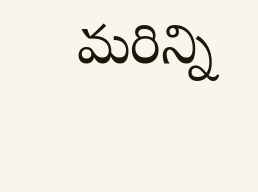మరిన్ని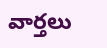వార్తలు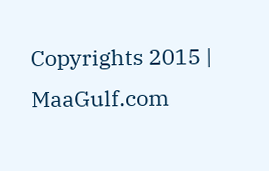Copyrights 2015 | MaaGulf.com